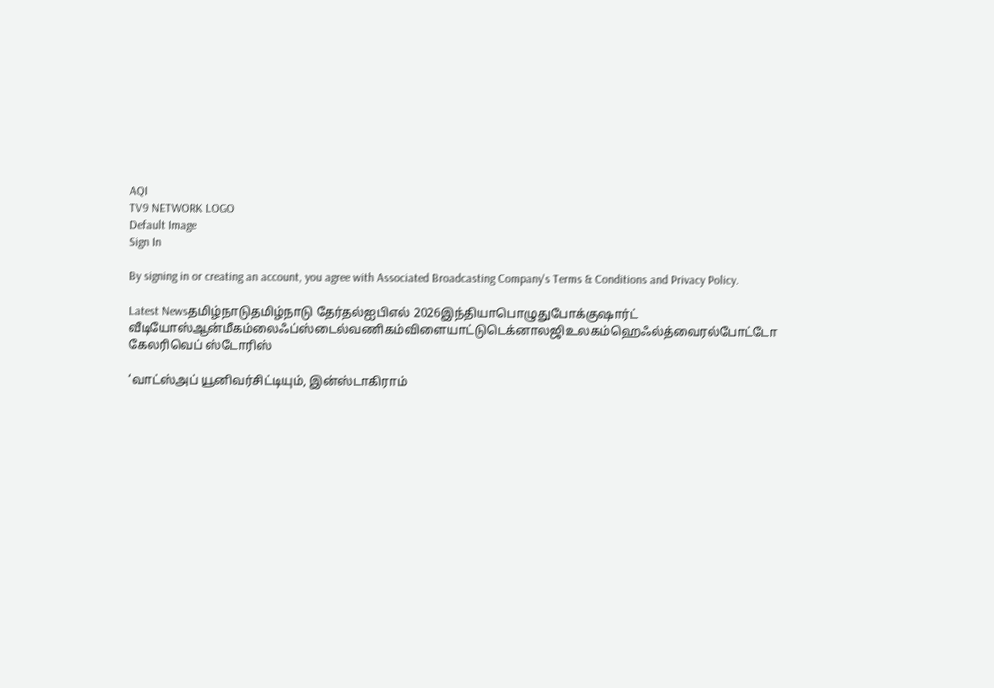AQI
TV9 NETWORK LOGO
Default Image
Sign In

By signing in or creating an account, you agree with Associated Broadcasting Company's Terms & Conditions and Privacy Policy.

Latest Newsதமிழ்நாடுதமிழ்நாடு தேர்தல்ஐபிஎல் 2026இந்தியாபொழுதுபோக்குஷார்ட் வீடியோஸ்ஆன்மீகம்லைஃப்ஸ்டைல்வணிகம்விளையாட்டுடெக்னாலஜிஉலகம்ஹெஃல்த்வைரல்போட்டோ கேலரிவெப் ஸ்டோரிஸ்

‘வாட்ஸ்அப் யூனிவர்சிட்டியும், இன்ஸ்டாகிராம்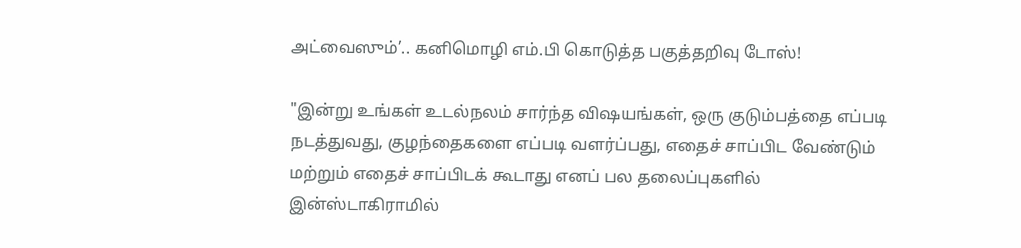அட்வைஸும்’.. கனிமொழி எம்.பி கொடுத்த பகுத்தறிவு டோஸ்!

"இன்று உங்கள் உடல்நலம் சார்ந்த விஷயங்கள், ஒரு குடும்பத்தை எப்படி நடத்துவது, குழந்தைகளை எப்படி வளர்ப்பது, எதைச் சாப்பிட வேண்டும் மற்றும் எதைச் சாப்பிடக் கூடாது எனப் பல தலைப்புகளில் இன்ஸ்டாகிராமில்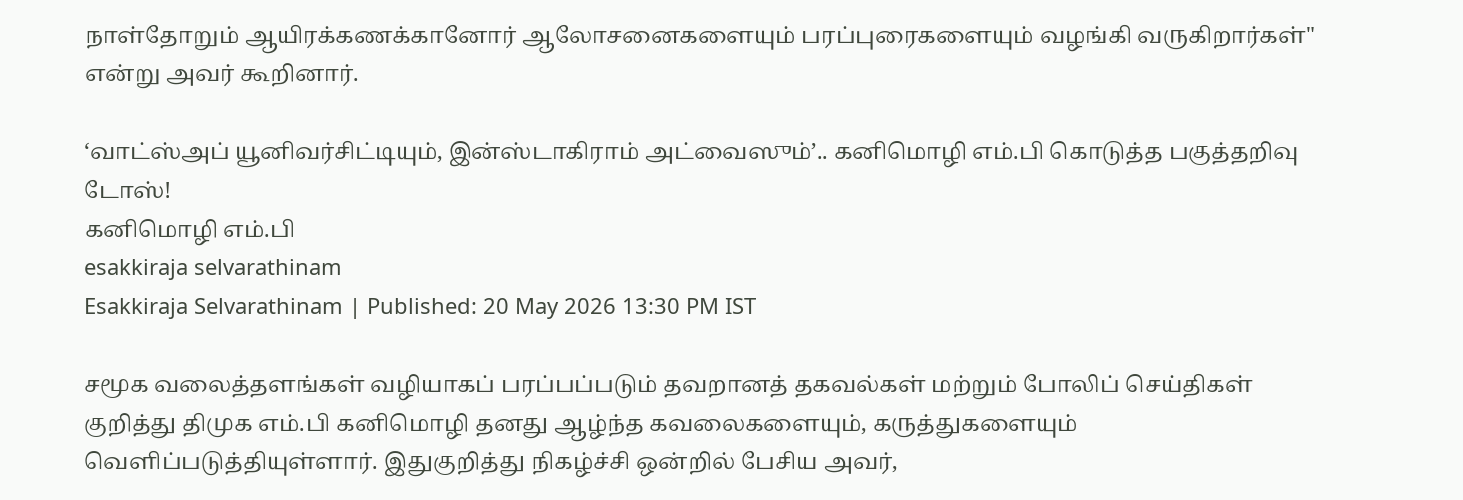நாள்தோறும் ஆயிரக்கணக்கானோர் ஆலோசனைகளையும் பரப்புரைகளையும் வழங்கி வருகிறார்கள்" என்று அவர் கூறினார்.

‘வாட்ஸ்அப் யூனிவர்சிட்டியும், இன்ஸ்டாகிராம் அட்வைஸும்’.. கனிமொழி எம்.பி கொடுத்த பகுத்தறிவு டோஸ்!
கனிமொழி எம்.பி
esakkiraja selvarathinam
Esakkiraja Selvarathinam | Published: 20 May 2026 13:30 PM IST

சமூக வலைத்தளங்கள் வழியாகப் பரப்பப்படும் தவறானத் தகவல்கள் மற்றும் போலிப் செய்திகள் குறித்து திமுக எம்.பி கனிமொழி தனது ஆழ்ந்த கவலைகளையும், கருத்துகளையும் வெளிப்படுத்தியுள்ளார். இதுகுறித்து நிகழ்ச்சி ஒன்றில் பேசிய அவர்,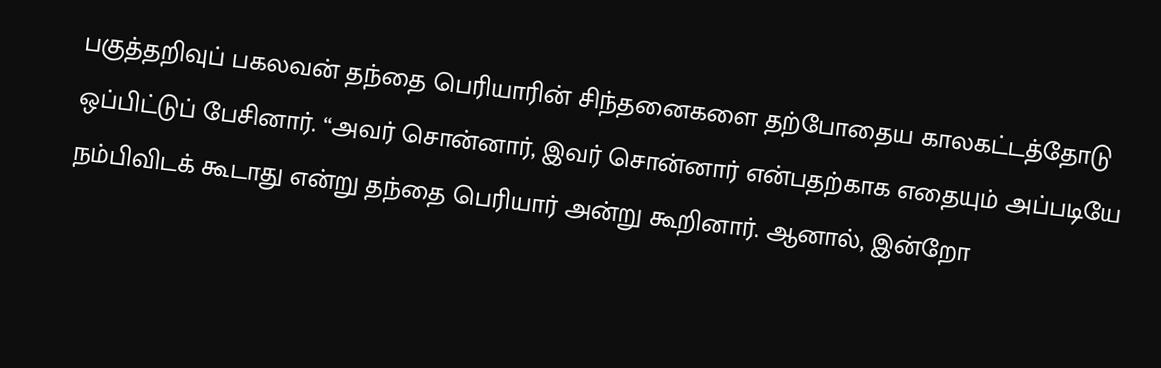பகுத்தறிவுப் பகலவன் தந்தை பெரியாரின் சிந்தனைகளை தற்போதைய காலகட்டத்தோடு ஒப்பிட்டுப் பேசினார். “அவர் சொன்னார், இவர் சொன்னார் என்பதற்காக எதையும் அப்படியே நம்பிவிடக் கூடாது என்று தந்தை பெரியார் அன்று கூறினார். ஆனால், இன்றோ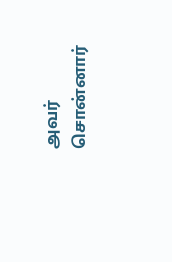அவர் சொன்னார்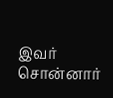இவர் சொன்னார்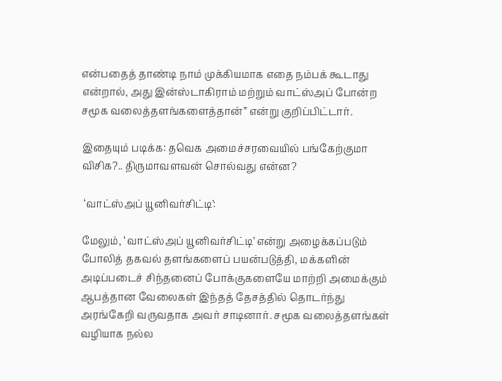என்பதைத் தாண்டி நாம் முக்கியமாக எதை நம்பக் கூடாது என்றால், அது இன்ஸ்டாகிராம் மற்றும் வாட்ஸ்அப் போன்ற சமூக வலைத்தளங்களைத்தான்” என்று குறிப்பிட்டார்.

இதையும் படிக்க: தவெக அமைச்சரவையில் பங்கேற்குமா விசிக?.. திருமாவளவன் சொல்வது என்ன?

 ‘வாட்ஸ்அப் யூனிவர்சிட்டி’:

மேலும், ‘வாட்ஸ்அப் யூனிவர்சிட்டி’ என்று அழைக்கப்படும் போலித் தகவல் தளங்களைப் பயன்படுத்தி, மக்களின் அடிப்படைச் சிந்தனைப் போக்குகளையே மாற்றி அமைக்கும் ஆபத்தான வேலைகள் இந்தத் தேசத்தில் தொடர்ந்து அரங்கேறி வருவதாக அவர் சாடினார். சமூக வலைத்தளங்கள் வழியாக நல்ல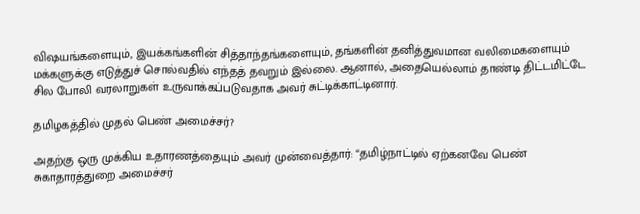விஷயங்களையும், இயக்கங்களின் சித்தாந்தங்களையும், தங்களின் தனித்துவமான வலிமைகளையும் மக்களுக்கு எடுத்துச் சொல்வதில் எந்தத் தவறும் இல்லை. ஆனால், அதையெல்லாம் தாண்டி திட்டமிட்டே சில போலி வரலாறுகள் உருவாக்கப்படுவதாக அவர் சுட்டிக்காட்டினார்.

தமிழகத்தில் முதல் பெண் அமைச்சர்?

அதற்கு ஒரு முக்கிய உதாரணத்தையும் அவர் முன்வைத்தார்: “தமிழ்நாட்டில் ஏற்கனவே பெண் சுகாதாரத்துறை அமைச்சர்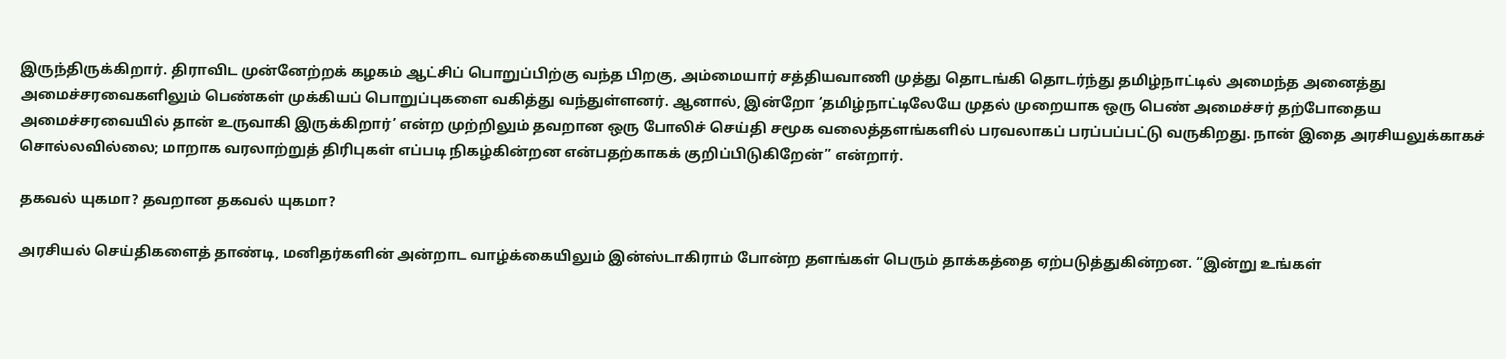இருந்திருக்கிறார். திராவிட முன்னேற்றக் கழகம் ஆட்சிப் பொறுப்பிற்கு வந்த பிறகு, அம்மையார் சத்தியவாணி முத்து தொடங்கி தொடர்ந்து தமிழ்நாட்டில் அமைந்த அனைத்து அமைச்சரவைகளிலும் பெண்கள் முக்கியப் பொறுப்புகளை வகித்து வந்துள்ளனர். ஆனால், இன்றோ ‘தமிழ்நாட்டிலேயே முதல் முறையாக ஒரு பெண் அமைச்சர் தற்போதைய அமைச்சரவையில் தான் உருவாகி இருக்கிறார்’ என்ற முற்றிலும் தவறான ஒரு போலிச் செய்தி சமூக வலைத்தளங்களில் பரவலாகப் பரப்பப்பட்டு வருகிறது. நான் இதை அரசியலுக்காகச் சொல்லவில்லை; மாறாக வரலாற்றுத் திரிபுகள் எப்படி நிகழ்கின்றன என்பதற்காகக் குறிப்பிடுகிறேன்” என்றார்.

தகவல் யுகமா? தவறான தகவல் யுகமா?

அரசியல் செய்திகளைத் தாண்டி, மனிதர்களின் அன்றாட வாழ்க்கையிலும் இன்ஸ்டாகிராம் போன்ற தளங்கள் பெரும் தாக்கத்தை ஏற்படுத்துகின்றன. “இன்று உங்கள்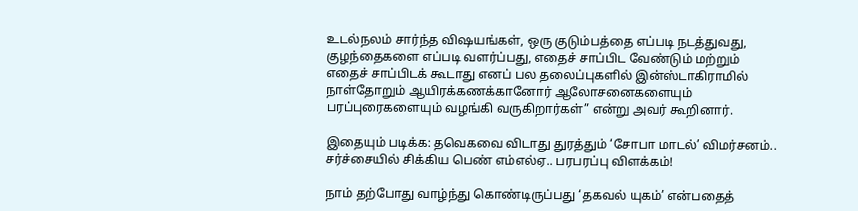உடல்நலம் சார்ந்த விஷயங்கள், ஒரு குடும்பத்தை எப்படி நடத்துவது, குழந்தைகளை எப்படி வளர்ப்பது, எதைச் சாப்பிட வேண்டும் மற்றும் எதைச் சாப்பிடக் கூடாது எனப் பல தலைப்புகளில் இன்ஸ்டாகிராமில் நாள்தோறும் ஆயிரக்கணக்கானோர் ஆலோசனைகளையும் பரப்புரைகளையும் வழங்கி வருகிறார்கள்” என்று அவர் கூறினார்.

இதையும் படிக்க: தவெகவை விடாது துரத்தும் ‘சோபா மாடல்’ விமர்சனம்.. சர்ச்சையில் சிக்கிய பெண் எம்எல்ஏ.. பரபரப்பு விளக்கம்!

நாம் தற்போது வாழ்ந்து கொண்டிருப்பது ‘தகவல் யுகம்’ என்பதைத்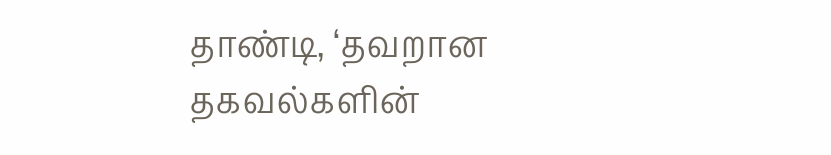தாண்டி, ‘தவறான தகவல்களின்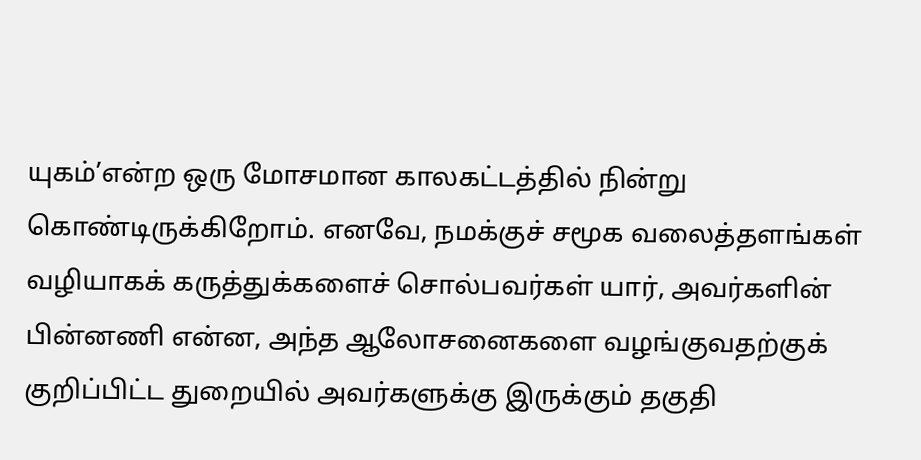யுகம்’என்ற ஒரு மோசமான காலகட்டத்தில் நின்று கொண்டிருக்கிறோம். எனவே, நமக்குச் சமூக வலைத்தளங்கள் வழியாகக் கருத்துக்களைச் சொல்பவர்கள் யார், அவர்களின் பின்னணி என்ன, அந்த ஆலோசனைகளை வழங்குவதற்குக் குறிப்பிட்ட துறையில் அவர்களுக்கு இருக்கும் தகுதி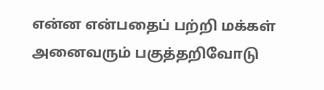என்ன என்பதைப் பற்றி மக்கள் அனைவரும் பகுத்தறிவோடு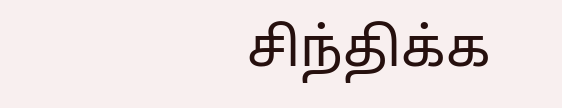சிந்திக்க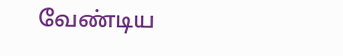வேண்டிய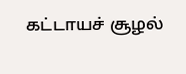கட்டாயச் சூழல்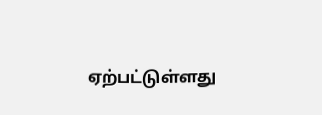ஏற்பட்டுள்ளது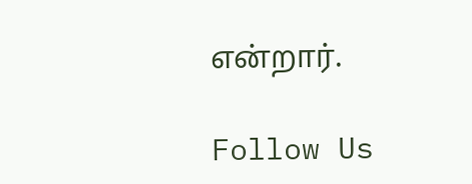என்றார்.

Follow Us